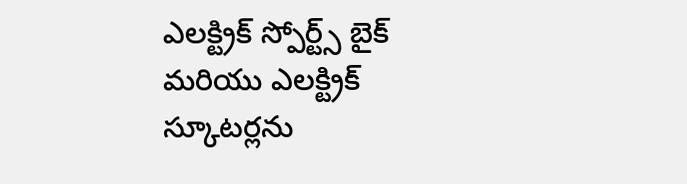ఎలక్ట్రిక్ స్పోర్ట్స్ బైక్ మరియు ఎలక్ట్రిక్ స్కూటర్లను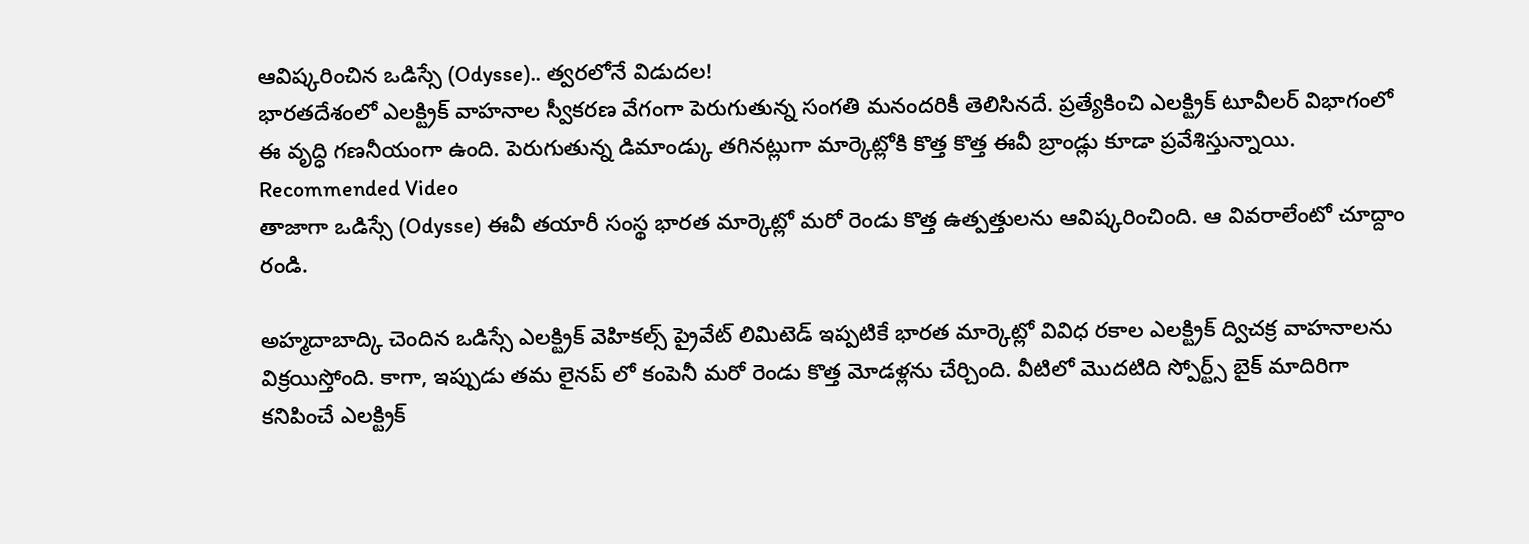ఆవిష్కరించిన ఒడిస్సే (Odysse).. త్వరలోనే విడుదల!
భారతదేశంలో ఎలక్ట్రిక్ వాహనాల స్వీకరణ వేగంగా పెరుగుతున్న సంగతి మనందరికీ తెలిసినదే. ప్రత్యేకించి ఎలక్ట్రిక్ టూవీలర్ విభాగంలో ఈ వృద్ధి గణనీయంగా ఉంది. పెరుగుతున్న డిమాండ్కు తగినట్లుగా మార్కెట్లోకి కొత్త కొత్త ఈవీ బ్రాండ్లు కూడా ప్రవేశిస్తున్నాయి.
Recommended Video
తాజాగా ఒడిస్సే (Odysse) ఈవీ తయారీ సంస్థ భారత మార్కెట్లో మరో రెండు కొత్త ఉత్పత్తులను ఆవిష్కరించింది. ఆ వివరాలేంటో చూద్దాం రండి.

అహ్మదాబాద్కి చెందిన ఒడిస్సే ఎలక్ట్రిక్ వెహికల్స్ ప్రైవేట్ లిమిటెడ్ ఇప్పటికే భారత మార్కెట్లో వివిధ రకాల ఎలక్ట్రిక్ ద్విచక్ర వాహనాలను విక్రయిస్తోంది. కాగా, ఇప్పుడు తమ లైనప్ లో కంపెనీ మరో రెండు కొత్త మోడళ్లను చేర్చింది. వీటిలో మొదటిది స్పోర్ట్స్ బైక్ మాదిరిగా కనిపించే ఎలక్ట్రిక్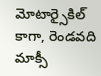మోటార్సైకిల్ కాగా, రెండవది మాక్సీ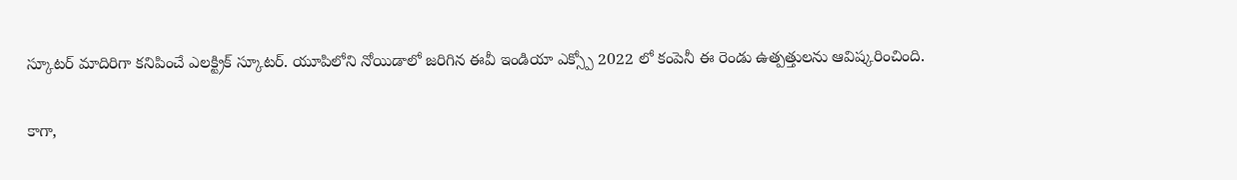స్కూటర్ మాదిరిగా కనిపించే ఎలక్ట్రిక్ స్కూటర్. యూపిలోని నోయిడాలో జరిగిన ఈవీ ఇండియా ఎక్స్పో 2022 లో కంపెనీ ఈ రెండు ఉత్పత్తులను ఆవిష్కరించింది.

కాగా,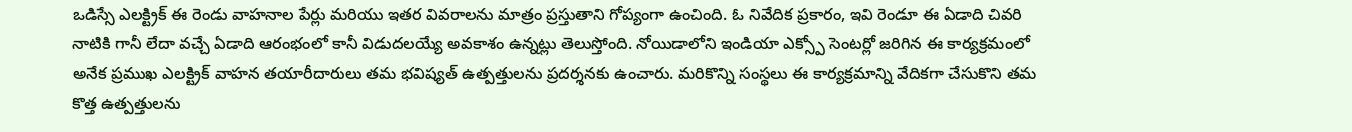ఒడిస్సే ఎలక్ట్రిక్ ఈ రెండు వాహనాల పేర్లు మరియు ఇతర వివరాలను మాత్రం ప్రస్తుతాని గోప్యంగా ఉంచింది. ఓ నివేదిక ప్రకారం, ఇవి రెండూ ఈ ఏడాది చివరి నాటికి గానీ లేదా వచ్చే ఏడాది ఆరంభంలో కానీ విడుదలయ్యే అవకాశం ఉన్నట్లు తెలుస్తోంది. నోయిడాలోని ఇండియా ఎక్స్పో సెంటర్లో జరిగిన ఈ కార్యక్రమంలో అనేక ప్రముఖ ఎలక్ట్రిక్ వాహన తయారీదారులు తమ భవిష్యత్ ఉత్పత్తులను ప్రదర్శనకు ఉంచారు. మరికొన్ని సంస్థలు ఈ కార్యక్రమాన్ని వేదికగా చేసుకొని తమ కొత్త ఉత్పత్తులను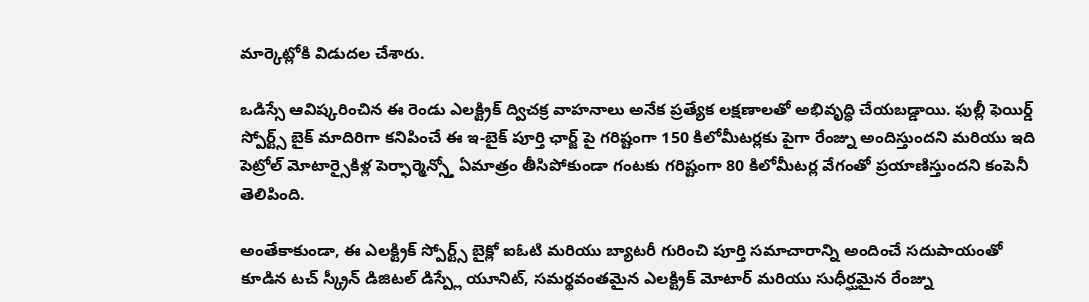మార్కెట్లోకి విడుదల చేశారు.

ఒడిస్సే ఆవిష్కరించిన ఈ రెండు ఎలక్ట్రిక్ ద్విచక్ర వాహనాలు అనేక ప్రత్యేక లక్షణాలతో అభివృద్ధి చేయబడ్డాయి. ఫుల్లీ ఫెయిర్డ్ స్పోర్ట్స్ బైక్ మాదిరిగా కనిపించే ఈ ఇ-బైక్ పూర్తి ఛార్జ్ పై గరిష్టంగా 150 కిలోమీటర్లకు పైగా రేంజ్ను అందిస్తుందని మరియు ఇది పెట్రోల్ మోటార్సైకిళ్ల పెర్ఫార్మెన్స్తో ఏమాత్రం తీసిపోకుండా గంటకు గరిష్టంగా 80 కిలోమీటర్ల వేగంతో ప్రయాణిస్తుందని కంపెనీ తెలిపింది.

అంతేకాకుండా, ఈ ఎలక్ట్రిక్ స్పోర్ట్స్ బైక్లో ఐఓటి మరియు బ్యాటరీ గురించి పూర్తి సమాచారాన్ని అందించే సదుపాయంతో కూడిన టచ్ స్క్రీన్ డిజిటల్ డిస్ప్లే యూనిట్, సమర్థవంతమైన ఎలక్ట్రిక్ మోటార్ మరియు సుధీర్ఘమైన రేంజ్ను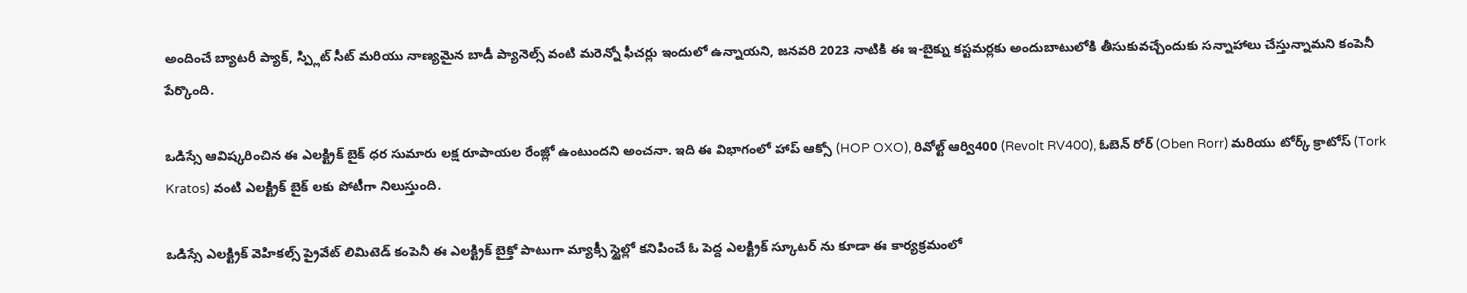అందించే బ్యాటరీ ప్యాక్, స్ప్లిట్ సీట్ మరియు నాణ్యమైన బాడీ ప్యానెల్స్ వంటి మరెన్నో ఫీచర్లు ఇందులో ఉన్నాయని, జనవరి 2023 నాటికి ఈ ఇ-బైక్ను కస్టమర్లకు అందుబాటులోకి తీసుకువచ్చేందుకు సన్నాహాలు చేస్తున్నామని కంపెనీ పేర్కొంది.

ఒడిస్సే ఆవిష్కరించిన ఈ ఎలక్ట్రిక్ బైక్ ధర సుమారు లక్ష రూపాయల రేంజ్లో ఉంటుందని అంచనా. ఇది ఈ విభాగంలో హాప్ ఆక్సో (HOP OXO), రివోల్ట్ ఆర్వి400 (Revolt RV400), ఓబెన్ రోర్ (Oben Rorr) మరియు టోర్క్ క్రాటోస్ (Tork Kratos) వంటి ఎలక్ట్రిక్ బైక్ లకు పోటీగా నిలుస్తుంది.

ఒడిస్సే ఎలక్ట్రిక్ వెహికల్స్ ప్రైవేట్ లిమిటెడ్ కంపెనీ ఈ ఎలక్ట్రిక్ బైక్తో పాటుగా మ్యాక్సీ స్టైల్లో కనిపించే ఓ పెద్ద ఎలక్ట్రిక్ స్కూటర్ ను కూడా ఈ కార్యక్రమంలో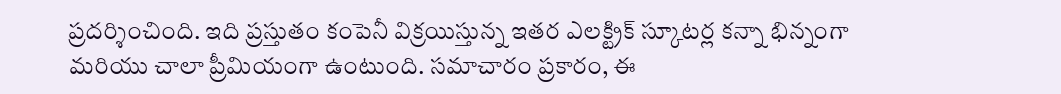ప్రదర్శించింది. ఇది ప్రస్తుతం కంపెనీ విక్రయిస్తున్న ఇతర ఎలక్ట్రిక్ స్కూటర్ల కన్నా భిన్నంగా మరియు చాలా ప్రీమియంగా ఉంటుంది. సమాచారం ప్రకారం, ఈ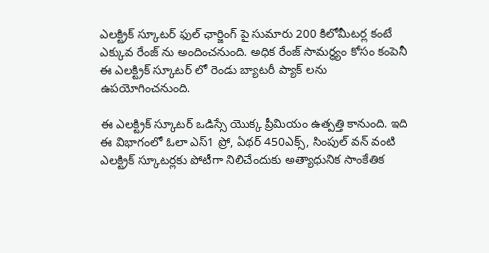ఎలక్ట్రిక్ స్కూటర్ ఫుల్ ఛార్జింగ్ పై సుమారు 200 కిలోమీటర్ల కంటే ఎక్కువ రేంజ్ ను అందించనుంది. అధిక రేంజ్ సామర్ధ్యం కోసం కంపెనీ ఈ ఎలక్ట్రిక్ స్కూటర్ లో రెండు బ్యాటరీ ప్యాక్ లను ఉపయోగించనుంది.

ఈ ఎలక్ట్రిక్ స్కూటర్ ఒడిస్సే యొక్క ప్రీమియం ఉత్పత్తి కానుంది. ఇది ఈ విభాగంలో ఓలా ఎస్1 ప్రో, ఏథర్ 450ఎక్స్, సింపుల్ వన్ వంటి ఎలక్ట్రిక్ స్కూటర్లకు పోటీగా నిలిచేందుకు అత్యాధునిక సాంకేతిక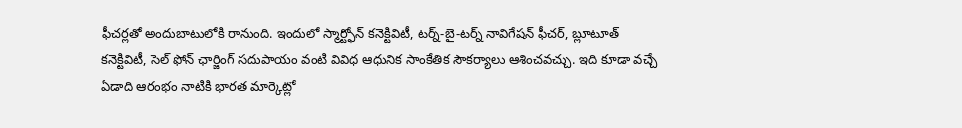ఫీచర్లతో అందుబాటులోకి రానుంది. ఇందులో స్మార్ట్ఫోన్ కనెక్టివిటీ, టర్న్-బై-టర్న్ నావిగేషన్ ఫీచర్, బ్లూటూత్ కనెక్టివిటీ, సెల్ ఫోన్ ఛార్జింగ్ సదుపాయం వంటి వివిధ ఆధునిక సాంకేతిక సౌకర్యాలు ఆశించవచ్చు. ఇది కూడా వచ్చే ఏడాది ఆరంభం నాటికి భారత మార్కెట్లో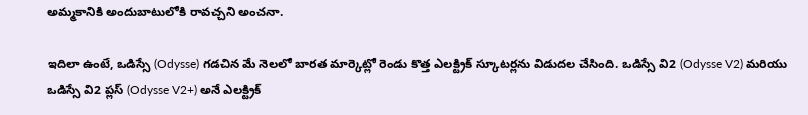అమ్మకానికి అందుబాటులోకి రావచ్చని అంచనా.

ఇదిలా ఉంటే, ఒడిస్సే (Odysse) గడచిన మే నెలలో బారత మార్కెట్లో రెండు కొత్త ఎలక్ట్రిక్ స్కూటర్లను విడుదల చేసింది. ఒడిస్సే వి2 (Odysse V2) మరియు ఒడిస్సే వి2 ప్లస్ (Odysse V2+) అనే ఎలక్ట్రిక్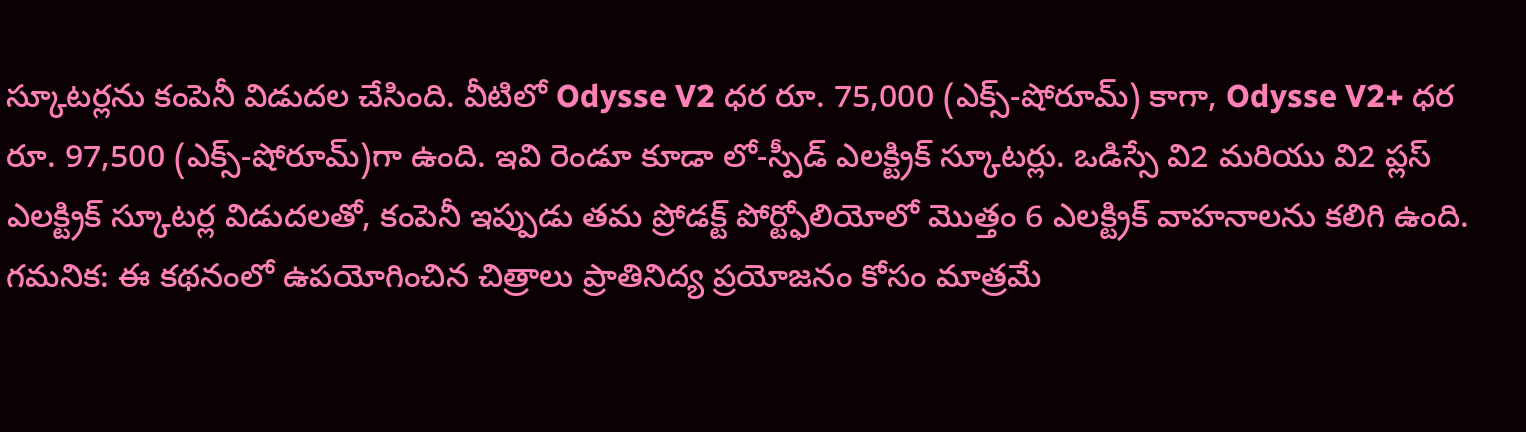స్కూటర్లను కంపెనీ విడుదల చేసింది. వీటిలో Odysse V2 ధర రూ. 75,000 (ఎక్స్-షోరూమ్) కాగా, Odysse V2+ ధర రూ. 97,500 (ఎక్స్-షోరూమ్)గా ఉంది. ఇవి రెండూ కూడా లో-స్పీడ్ ఎలక్ట్రిక్ స్కూటర్లు. ఒడిస్సే వి2 మరియు వి2 ప్లస్ ఎలక్ట్రిక్ స్కూటర్ల విడుదలతో, కంపెనీ ఇప్పుడు తమ ప్రోడక్ట్ పోర్ట్ఫోలియోలో మొత్తం 6 ఎలక్ట్రిక్ వాహనాలను కలిగి ఉంది.
గమనిక: ఈ కథనంలో ఉపయోగించిన చిత్రాలు ప్రాతినిద్య ప్రయోజనం కోసం మాత్రమే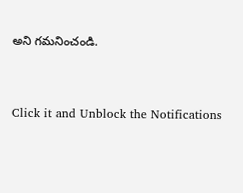అని గమనించండి.


Click it and Unblock the Notifications